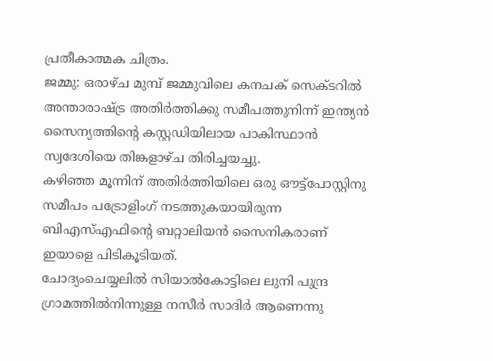പ്രതീകാത്മക ചിത്രം.
ജമ്മു: ഒരാഴ്ച മുമ്പ് ജമ്മുവിലെ കനചക് സെക്ടറിൽ അന്താരാഷ്ട്ര അതിർത്തിക്കു സമീപത്തുനിന്ന് ഇന്ത്യൻ സൈന്യത്തിന്റെ കസ്റ്റഡിയിലായ പാകിസ്ഥാൻ സ്വദേശിയെ തിങ്കളാഴ്ച തിരിച്ചയച്ചു.
കഴിഞ്ഞ മൂന്നിന് അതിർത്തിയിലെ ഒരു ഔട്ട്പോസ്റ്റിനു സമീപം പട്രോളിംഗ് നടത്തുകയായിരുന്ന ബിഎസ്എഫിന്റെ ബറ്റാലിയൻ സൈനികരാണ് ഇയാളെ പിടികൂടിയത്.
ചോദ്യംചെയ്യലിൽ സിയാൽകോട്ടിലെ ലുനി പുന്ദ്ര ഗ്രാമത്തിൽനിന്നുള്ള നസീർ സാദിർ ആണെന്നു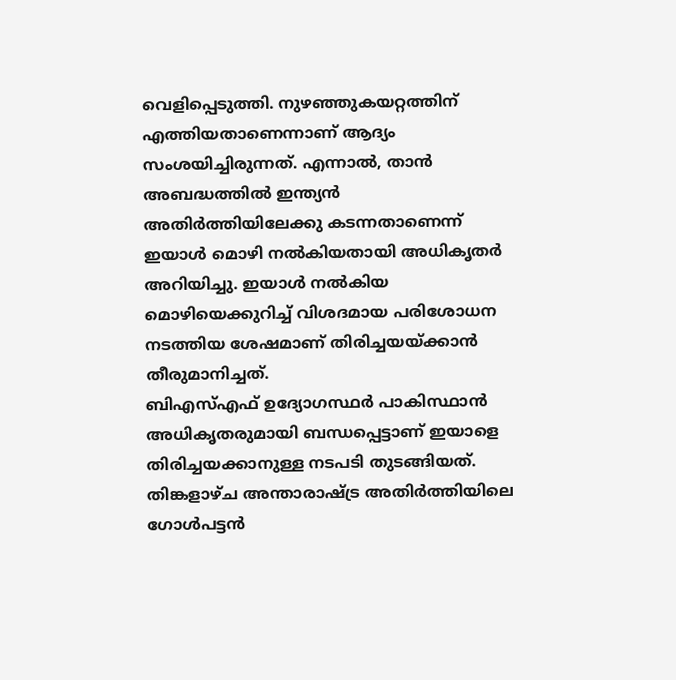വെളിപ്പെടുത്തി. നുഴഞ്ഞുകയറ്റത്തിന് എത്തിയതാണെന്നാണ് ആദ്യം സംശയിച്ചിരുന്നത്. എന്നാൽ, താൻ അബദ്ധത്തിൽ ഇന്ത്യൻ അതിർത്തിയിലേക്കു കടന്നതാണെന്ന് ഇയാൾ മൊഴി നൽകിയതായി അധികൃതർ അറിയിച്ചു. ഇയാൾ നൽകിയ മൊഴിയെക്കുറിച്ച് വിശദമായ പരിശോധന നടത്തിയ ശേഷമാണ് തിരിച്ചയയ്ക്കാൻ തീരുമാനിച്ചത്.
ബിഎസ്എഫ് ഉദ്യോഗസ്ഥർ പാകിസ്ഥാൻ അധികൃതരുമായി ബന്ധപ്പെട്ടാണ് ഇയാളെ തിരിച്ചയക്കാനുള്ള നടപടി തുടങ്ങിയത്. തിങ്കളാഴ്ച അന്താരാഷ്ട്ര അതിർത്തിയിലെ ഗോൾപട്ടൻ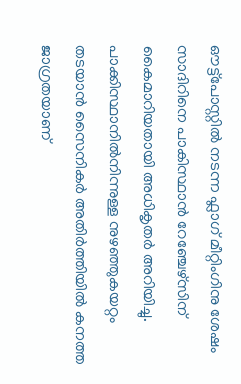ഔട്ട്പോസ്റ്റിൽ നടന്ന ഫ്ലാഗ് മീറ്റിംഗിനു ശേഷം സാദിറിനെ പാകിസ്ഥാൻ റേഞ്ചേഴ്സിന് കൈമാറിയതായി അധികൃതർ അറിയിച്ചു. പാക്കിസ്ഥാനിൽനിന്നുള്ള നുഴഞ്ഞുകയറ്റം തടയാൻ സൈനികർ അതിർത്തിയിൽ കനത്ത ജാഗ്രതയാണ്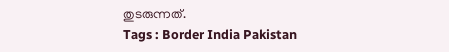തുടരുന്നത്.
Tags : Border India Pakistan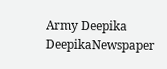Army Deepika DeepikaNewspaper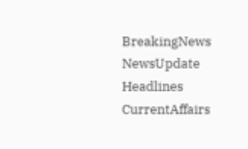BreakingNews NewsUpdate Headlines CurrentAffairs